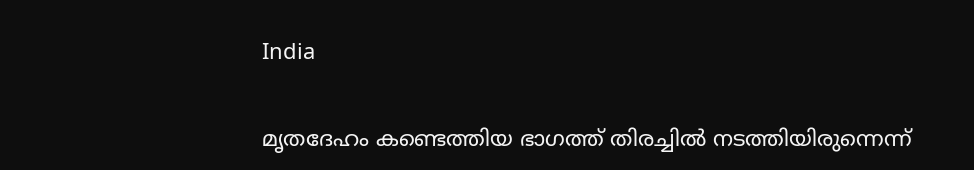India

മൃതദേഹം കണ്ടെത്തിയ ഭാഗത്ത് തിരച്ചിൽ നടത്തിയിരുന്നെന്ന്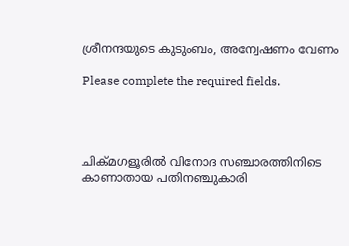ശ്രീനന്ദയുടെ കുടുംബം, അന്വേഷണം വേണം

Please complete the required fields.




ചിക്മഗളൂരിൽ വിനോദ സഞ്ചാരത്തിനിടെ കാണാതായ പതിനഞ്ചുകാരി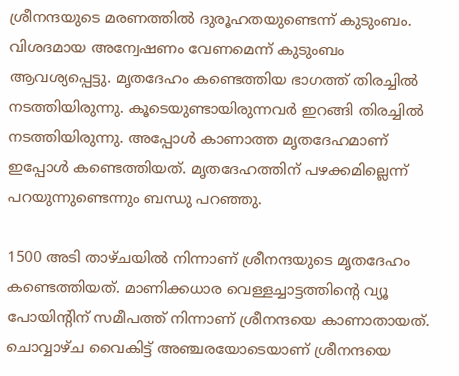ശ്രീനന്ദയുടെ മരണത്തിൽ ദുരൂഹതയുണ്ടെന്ന് കുടുംബം. വിശദമായ അന്വേഷണം വേണമെന്ന് കുടുംബം ആവശ്യപ്പെട്ടു. മൃതദേഹം കണ്ടെത്തിയ ഭാഗത്ത് തിരച്ചിൽ നടത്തിയിരുന്നു. കൂടെയുണ്ടായിരുന്നവർ ഇറങ്ങി തിരച്ചിൽ നടത്തിയിരുന്നു. അപ്പോൾ കാണാത്ത മൃതദേഹമാണ് ഇപ്പോൾ കണ്ടെത്തിയത്. മൃതദേഹത്തിന് പഴക്കമില്ലെന്ന് പറയുന്നുണ്ടെന്നും ബന്ധു പറഞ്ഞു.

1500 അടി താഴ്ചയിൽ നിന്നാണ് ശ്രീനന്ദയുടെ മൃതദേഹം കണ്ടെത്തിയത്. മാണിക്കധാര വെള്ളച്ചാട്ടത്തിന്റെ വ്യൂ പോയിന്റിന് സമീപത്ത് നിന്നാണ് ശ്രീനന്ദയെ കാണാതായത്.
ചൊവ്വാഴ്ച വൈകിട്ട് അഞ്ചരയോടെയാണ് ശ്രീനന്ദയെ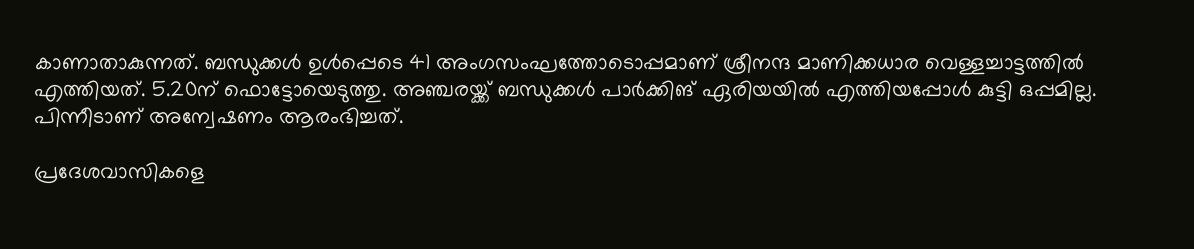കാണാതാകുന്നത്. ബന്ധുക്കൾ ഉൾപ്പെടെ 41 അംഗസംഘത്തോടൊപ്പമാണ് ശ്രീനന്ദ മാണിക്കധാര വെള്ളച്ചാട്ടത്തിൽ എത്തിയത്. 5.20ന് ഫൊട്ടോയെടുത്തു. അഞ്ചരയ്ക്ക് ബന്ധുക്കൾ പാർക്കിങ് ഏരിയയിൽ എത്തിയപ്പോൾ കുട്ടി ഒപ്പമില്ല. പിന്നീടാണ് അന്വേഷണം ആരംഭിച്ചത്.

പ്രദേശവാസികളെ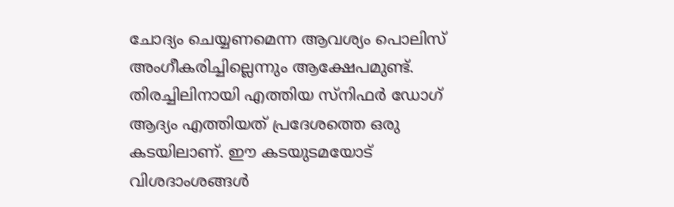ചോദ്യം ചെയ്യണമെന്ന ആവശ്യം പൊലിസ് അംഗീകരിച്ചില്ലെന്നും ആക്ഷേപമുണ്ട്. തിരച്ചിലിനായി എത്തിയ സ്നിഫർ ഡോഗ് ആദ്യം എത്തിയത് പ്രദേശത്തെ ഒരു കടയിലാണ്. ഈ കടയുടമയോട് വിശദാംശങ്ങൾ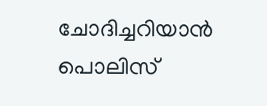ചോദിച്ചറിയാൻ പൊലിസ്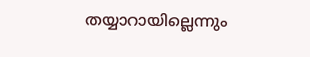തയ്യാറായില്ലെന്നും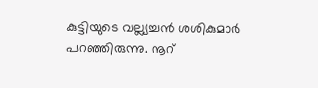കുട്ടിയുടെ വല്ല്യച്ചൻ ശശികുമാർ പറഞ്ഞിരുന്നു. നൂറ്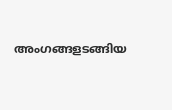അംഗങ്ങളടങ്ങിയ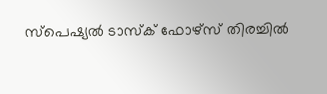സ്പെഷ്യൽ ടാസ്ക് ഫോഴ്സ് തിരച്ചിൽ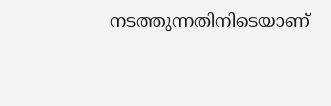നടത്തുന്നതിനിടെയാണ്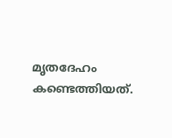മൃതദേഹം കണ്ടെത്തിയത്.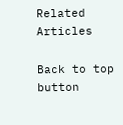Related Articles

Back to top button